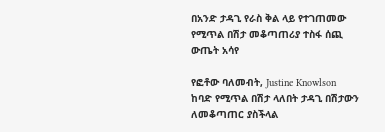በአንድ ታዳጊ የራስ ቅል ላይ የተገጠመው የሚጥል በሽታ መቆጣጠሪያ ተስፋ ሰጪ ውጤት አሳየ

የፎቶው ባለመብት, Justine Knowlson
ከባድ የሚጥል በሽታ ላለበት ታዳጊ በሽታውን ለመቆጣጠር ያስችላል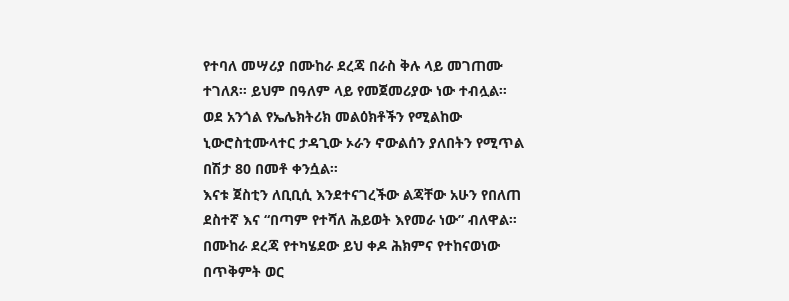የተባለ መሣሪያ በሙከራ ደረጃ በራስ ቅሉ ላይ መገጠሙ ተገለጸ። ይህም በዓለም ላይ የመጀመሪያው ነው ተብሏል።
ወደ አንጎል የኤሌክትሪክ መልዕክቶችን የሚልከው ኒውሮስቲሙላተር ታዳጊው ኦራን ኖውልሰን ያለበትን የሚጥል በሽታ 80 በመቶ ቀንሷል።
እናቱ ጀስቲን ለቢቢሲ እንደተናገረችው ልጃቸው አሁን የበለጠ ደስተኛ እና “በጣም የተሻለ ሕይወት እየመራ ነው” ብለዋል።
በሙከራ ደረጃ የተካሄደው ይህ ቀዶ ሕክምና የተከናወነው በጥቅምት ወር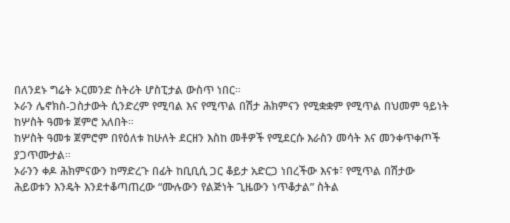በለንደኑ ግሬት ኦርመንድ ስትሪት ሆስፒታል ውስጥ ነበር።
ኦራን ሌኖክስ-ጋስታውት ሲንድረም የሚባል እና የሚጥል በሽታ ሕክምናን የሚቋቋም የሚጥል በህመም ዓይነት ከሦስት ዓመቱ ጀምሮ አለበት።
ከሦስት ዓመቱ ጀምሮም በየዕለቱ ከሁለት ደርዘን እስከ መቶዎች የሚደርሱ እራስን መሳት እና መንቀጥቀጦች ያጋጥሙታል።
ኦራንን ቀዶ ሕክምናውን ከማድረጉ በፊት ከቢቢሲ ጋር ቆይታ አድርጋ ነበረችው እናቱ፣ የሚጥል በሽታው ሕይወቱን እንዴት እንደተቆጣጠረው “ሙሉውን የልጅነት ጊዜውን ነጥቆታል” ስትል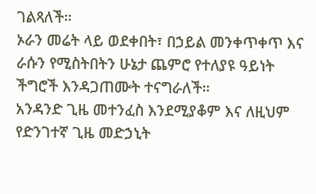ገልጻለች።
ኦራን መሬት ላይ ወደቀበት፣ በኃይል መንቀጥቀጥ እና ራሱን የሚስትበትን ሁኔታ ጨምሮ የተለያዩ ዓይነት ችግሮች እንዳጋጠሙት ተናግራለች።
አንዳንድ ጊዜ መተንፈስ እንደሚያቆም እና ለዚህም የድንገተኛ ጊዜ መድኃኒት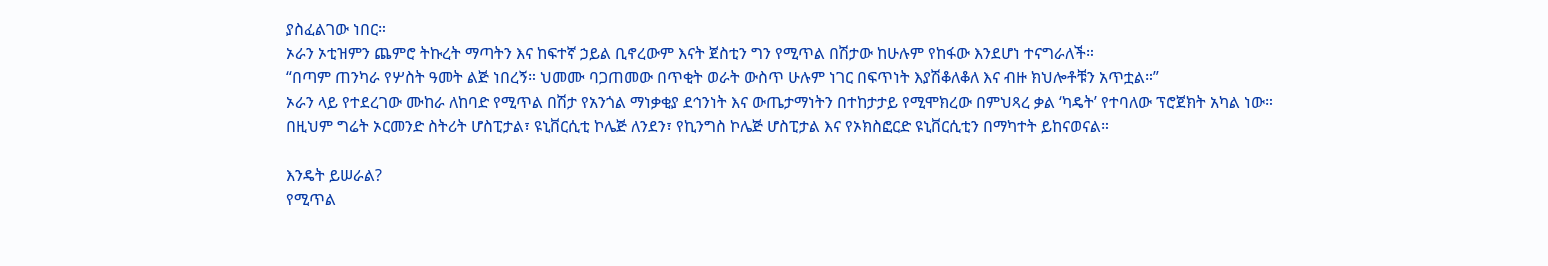ያስፈልገው ነበር።
ኦራን ኦቲዝምን ጨምሮ ትኩረት ማጣትን እና ከፍተኛ ኃይል ቢኖረውም እናት ጀስቲን ግን የሚጥል በሽታው ከሁሉም የከፋው እንደሆነ ተናግራለች።
“በጣም ጠንካራ የሦስት ዓመት ልጅ ነበረኝ። ህመሙ ባጋጠመው በጥቂት ወራት ውስጥ ሁሉም ነገር በፍጥነት እያሽቆለቆለ እና ብዙ ክህሎቶቹን አጥቷል።”
ኦራን ላይ የተደረገው ሙከራ ለከባድ የሚጥል በሽታ የአንጎል ማነቃቂያ ደኅንነት እና ውጤታማነትን በተከታታይ የሚሞክረው በምህጻረ ቃል ‘ካዴት’ የተባለው ፕሮጀክት አካል ነው።
በዚህም ግሬት ኦርመንድ ስትሪት ሆስፒታል፣ ዩኒቨርሲቲ ኮሌጅ ለንደን፣ የኪንግስ ኮሌጅ ሆስፒታል እና የኦክስፎርድ ዩኒቨርሲቲን በማካተት ይከናወናል።

እንዴት ይሠራል?
የሚጥል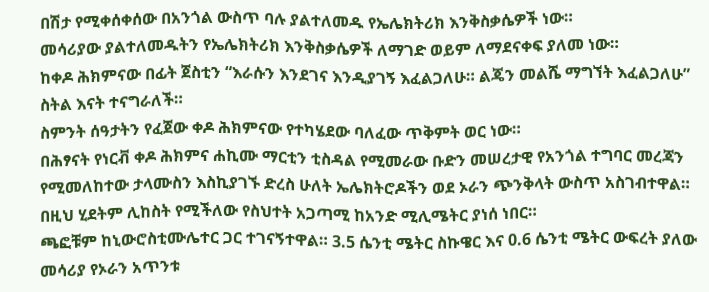በሽታ የሚቀሰቀሰው በአንጎል ውስጥ ባሉ ያልተለመዱ የኤሌክትሪክ እንቅስቃሴዎች ነው።
መሳሪያው ያልተለመዱትን የኤሌክትሪክ እንቅስቃሴዎች ለማገድ ወይም ለማደናቀፍ ያለመ ነው።
ከቀዶ ሕክምናው በፊት ጀስቲን “እራሱን እንደገና እንዲያገኝ እፈልጋለሁ። ልጄን መልሼ ማግኘት እፈልጋለሁ” ስትል እናት ተናግራለች።
ስምንት ሰዓታትን የፈጀው ቀዶ ሕክምናው የተካሄደው ባለፈው ጥቅምት ወር ነው።
በሕፃናት የነርቭ ቀዶ ሕክምና ሐኪሙ ማርቲን ቲስዳል የሚመራው ቡድን መሠረታዊ የአንጎል ተግባር መረጃን የሚመለከተው ታላሙስን እስኪያገኙ ድረስ ሁለት ኤሌክትሮዶችን ወደ ኦራን ጭንቅላት ውስጥ አስገብተዋል።
በዚህ ሂደትም ሊከስት የሚችለው የስህተት አጋጣሚ ከአንድ ሚሊሜትር ያነሰ ነበር።
ጫፎቹም ከኒውሮስቲሙሌተር ጋር ተገናኝተዋል። 3.5 ሴንቲ ሜትር ስኩዌር እና 0.6 ሴንቲ ሜትር ውፍረት ያለው መሳሪያ የኦራን አጥንቱ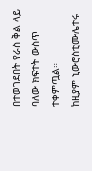በተወገደበት የራስ ቅል ላይ ባለው ክፍተት ውስጥ ተቀምጧል።
ከዚያም ኒውሮስቲሙሌተሩ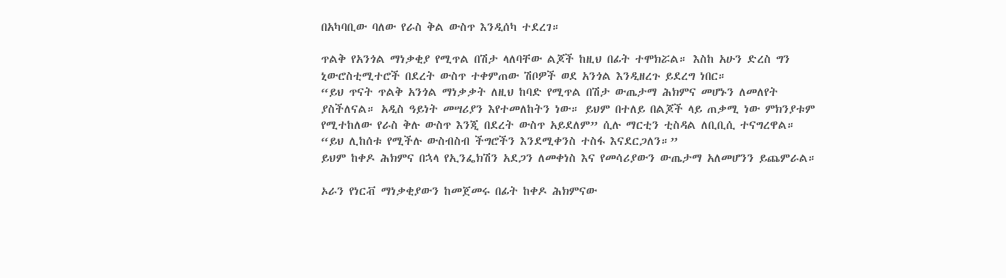በአካባቢው ባለው የራስ ቅል ውስጥ እንዲሰካ ተደረገ።

ጥልቅ የአንጎል ማነቃቂያ የሚጥል በሽታ ላለባቸው ልጆች ከዚህ በፊት ተሞክሯል። እስከ አሁን ድረስ ግን ኒውሮስቲሚተሮች በደረት ውስጥ ተቀምጠው ሽቦዎች ወደ አንጎል እንዲዘረጉ ይደረግ ነበር።
“ይህ ጥናት ጥልቅ አንጎል ማነቃቃት ለዚህ ከባድ የሚጥል በሽታ ውጤታማ ሕክምና መሆኑን ለመለየት ያስችለናል። አዲስ ዓይነት መሣሪያን እየተመለከትን ነው። ይህም በተለይ በልጆች ላይ ጠቃሚ ነው ምክንያቱም የሚተከለው የራስ ቅሉ ውስጥ እንጂ በደረት ውስጥ አይደለም” ሲሉ ማርቲን ቲስዳል ለቢቢሲ ተናግረዋል።
“ይህ ሊከሰቱ የሚችሉ ውስብስብ ችግሮችን እንደሚቀንስ ተስፋ እናደርጋለን።”
ይህም ከቀዶ ሕክምና በኋላ የኢንፌክሽን አደጋን ለመቀነስ እና የመሳሪያውን ውጤታማ አለመሆንን ይጨምራል።

ኦራን የነርቭ ማነቃቂያውን ከመጀመሩ በፊት ከቀዶ ሕክምናው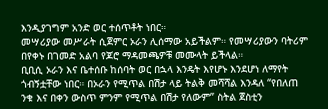እንዲያገግም አንድ ወር ተሰጥቶት ነበር።
መሣሪያው መሥራት ሲጀምር ኦራን ሊሰማው አይችልም። የመሣሪያውን ባትሪም በየቀኑ በገመድ አልባ የጆሮ ማዳመጫዎቹ መሙላት ይችላል።
ቢቢሲ ኦራን እና ቤተሰቡ ከሰባት ወር በኋላ እንዴት እየሆኑ እንደሆነ ለማየት ጎብኝቷቸው ነበር። በኦራን የሚጥል በሽታ ላይ ትልቅ መሻሻል እንዳለ “የበለጠ ንቁ እና በቀን ውስጥ ምንም የሚጥል በሽታ የለውም” ስትል ጀስቲን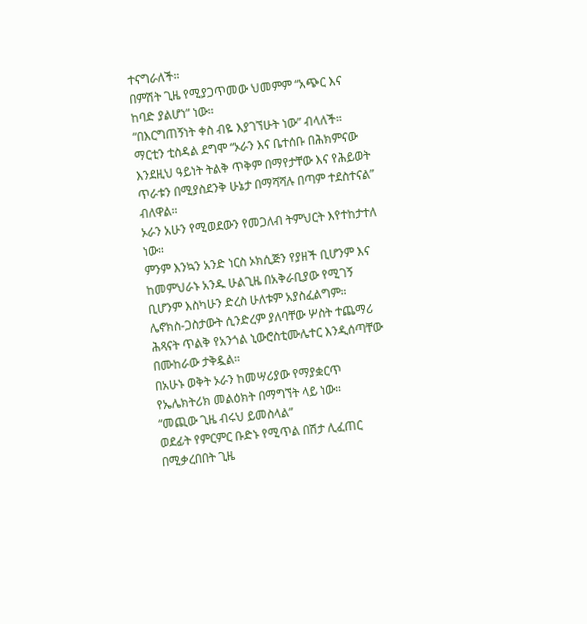ተናግራለች።
በምሽት ጊዜ የሚያጋጥመው ህመምም “አጭር እና ከባድ ያልሆነ” ነው።
“በእርግጠኝነት ቀስ ብዬ እያገኘሁት ነው” ብላለች።
ማርቲን ቲስዳል ደግሞ “ኦራን እና ቤተሰቡ በሕክምናው እንደዚህ ዓይነት ትልቅ ጥቅም በማየታቸው እና የሕይወት ጥራቱን በሚያስደንቅ ሁኔታ በማሻሻሉ በጣም ተደስተናል” ብለዋል።
ኦራን አሁን የሚወደውን የመጋለብ ትምህርት እየተከታተለ ነው።
ምንም እንኳን አንድ ነርስ ኦክሲጅን የያዘች ቢሆንም እና ከመምህራኑ አንዱ ሁልጊዜ በአቅራቢያው የሚገኝ ቢሆንም እስካሁን ድረስ ሁለቱም አያስፈልግም።
ሌኖክስ-ጋስታውት ሲንድረም ያለባቸው ሦስት ተጨማሪ ሕጻናት ጥልቅ የአንጎል ኒውሮስቲሙሌተር እንዲሰጣቸው በሙከራው ታቅዷል።
በአሁኑ ወቅት ኦራን ከመሣሪያው የማያቋርጥ የኤሌክትሪክ መልዕክት በማግኘት ላይ ነው።
“መጪው ጊዜ ብሩህ ይመስላል”
ወደፊት የምርምር ቡድኑ የሚጥል በሽታ ሊፈጠር በሚቃረበበት ጊዜ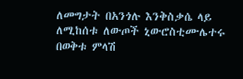ለመግታት በአንጎሉ እንቅስቃሴ ላይ ለሚከሰቱ ለውጦች ኒውሮስቲሙሌተሩ በወቅቱ ምላሽ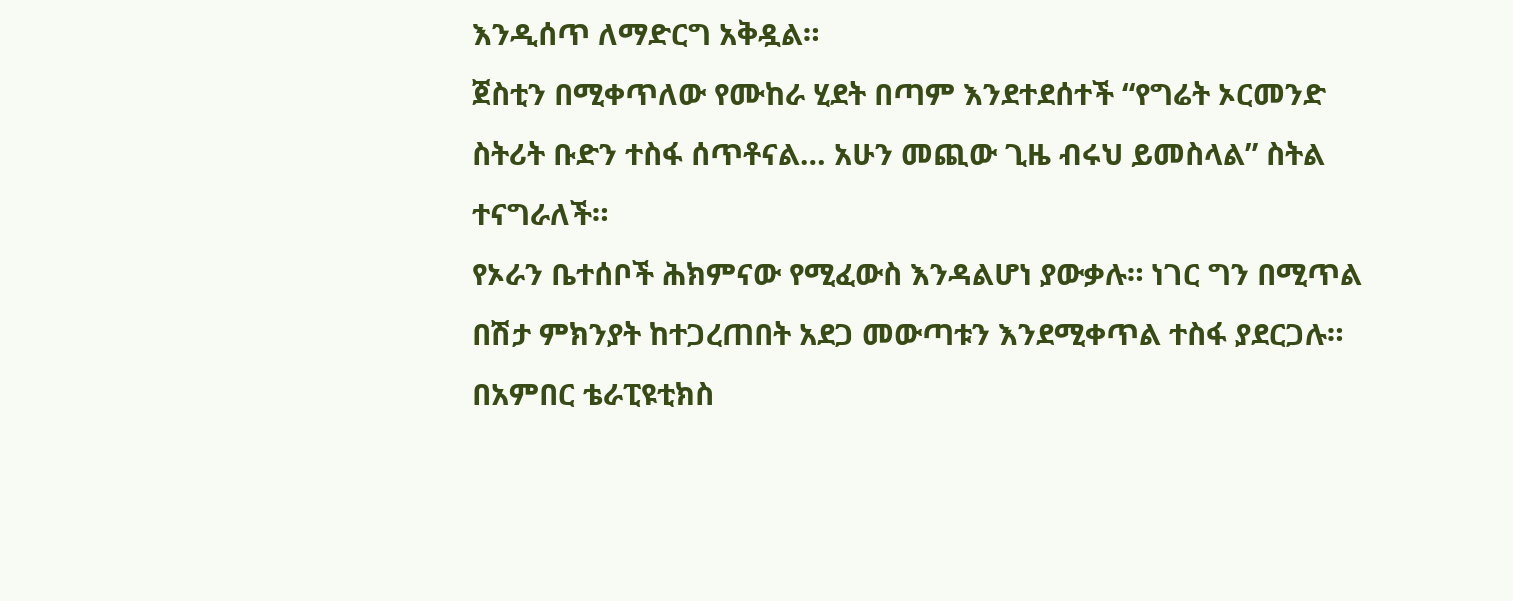እንዲሰጥ ለማድርግ አቅዷል።
ጀስቲን በሚቀጥለው የሙከራ ሂደት በጣም እንደተደሰተች “የግሬት ኦርመንድ ስትሪት ቡድን ተስፋ ሰጥቶናል… አሁን መጪው ጊዜ ብሩህ ይመስላል” ስትል ተናግራለች።
የኦራን ቤተሰቦች ሕክምናው የሚፈውስ እንዳልሆነ ያውቃሉ። ነገር ግን በሚጥል በሽታ ምክንያት ከተጋረጠበት አደጋ መውጣቱን እንደሚቀጥል ተስፋ ያደርጋሉ።
በአምበር ቴራፒዩቲክስ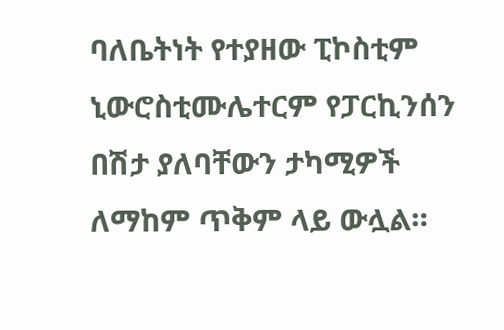ባለቤትነት የተያዘው ፒኮስቲም ኒውሮስቲሙሌተርም የፓርኪንሰን በሽታ ያለባቸውን ታካሚዎች ለማከም ጥቅም ላይ ውሏል።